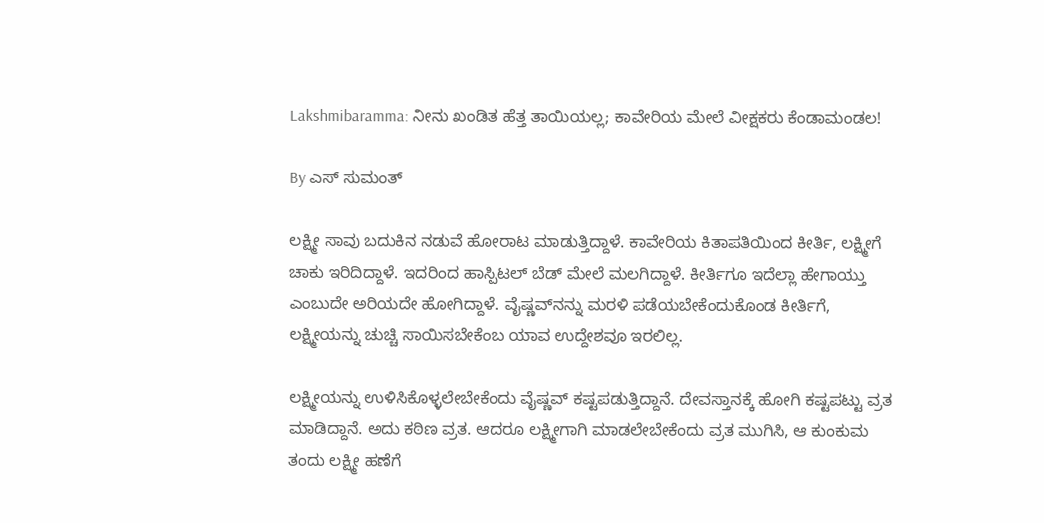Lakshmibaramma: ನೀನು ಖಂಡಿತ ಹೆತ್ತ ತಾಯಿಯಲ್ಲ; ಕಾವೇರಿಯ ಮೇಲೆ ವೀಕ್ಷಕರು ಕೆಂಡಾಮಂಡಲ!

By ಎಸ್ ಸುಮಂತ್

ಲಕ್ಷ್ಮೀ ಸಾವು ಬದುಕಿನ ನಡುವೆ ಹೋರಾಟ ಮಾಡುತ್ತಿದ್ದಾಳೆ. ಕಾವೇರಿಯ ಕಿತಾಪತಿಯಿಂದ ಕೀರ್ತಿ, ಲಕ್ಷ್ಮೀಗೆ ಚಾಕು ಇರಿದಿದ್ದಾಳೆ. ಇದರಿಂದ ಹಾಸ್ಪಿಟಲ್ ಬೆಡ್ ಮೇಲೆ ಮಲಗಿದ್ದಾಳೆ. ಕೀರ್ತಿಗೂ ಇದೆಲ್ಲಾ ಹೇಗಾಯ್ತು ಎಂಬುದೇ ಅರಿಯದೇ ಹೋಗಿದ್ದಾಳೆ. ವೈಷ್ಣವ್‌ನನ್ನು ಮರಳಿ ಪಡೆಯಬೇಕೆಂದುಕೊಂಡ ಕೀರ್ತಿಗೆ, ಲಕ್ಷ್ಮೀಯನ್ನು ಚುಚ್ಚಿ ಸಾಯಿಸಬೇಕೆಂಬ ಯಾವ ಉದ್ದೇಶವೂ ಇರಲಿಲ್ಲ.

ಲಕ್ಷ್ಮೀಯನ್ನು ಉಳಿಸಿಕೊಳ್ಳಲೇಬೇಕೆಂದು ವೈಷ್ಣವ್ ಕಷ್ಟಪಡುತ್ತಿದ್ದಾನೆ. ದೇವಸ್ತಾನಕ್ಕೆ ಹೋಗಿ ಕಷ್ಟಪಟ್ಟು ವ್ರತ ಮಾಡಿದ್ದಾನೆ. ಅದು ಕಠಿಣ ವ್ರತ. ಆದರೂ ಲಕ್ಷ್ಮೀಗಾಗಿ ಮಾಡಲೇಬೇಕೆಂದು ವ್ರತ ಮುಗಿಸಿ, ಆ ಕುಂಕುಮ ತಂದು ಲಕ್ಷ್ಮೀ ಹಣೆಗೆ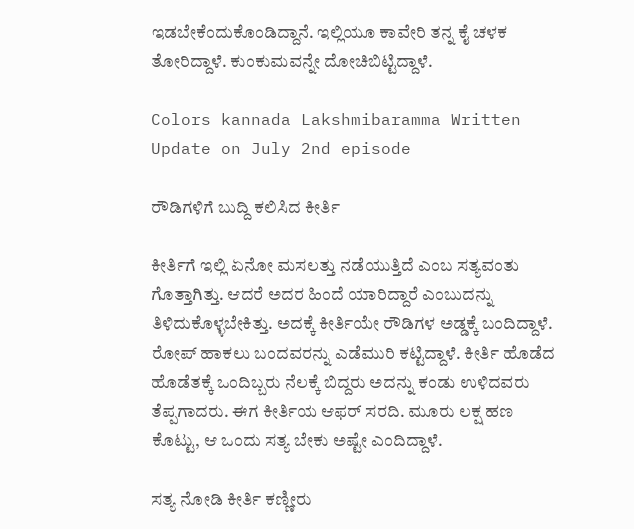ಇಡಬೇಕೆಂದುಕೊಂಡಿದ್ದಾನೆ. ಇಲ್ಲಿಯೂ ಕಾವೇರಿ ತನ್ನ ಕೈ ಚಳಕ ತೋರಿದ್ದಾಳೆ. ಕುಂಕುಮವನ್ನೇ ದೋಚಿಬಿಟ್ಟಿದ್ದಾಳೆ.

Colors kannada Lakshmibaramma Written Update on July 2nd episode

ರೌಡಿಗಳಿಗೆ ಬುದ್ದಿ ಕಲಿಸಿದ ಕೀರ್ತಿ

ಕೀರ್ತಿಗೆ ಇಲ್ಲಿ ಏನೋ ಮಸಲತ್ತು ನಡೆಯುತ್ತಿದೆ ಎಂಬ ಸತ್ಯವಂತು ಗೊತ್ತಾಗಿತ್ತು. ಆದರೆ ಅದರ ಹಿಂದೆ ಯಾರಿದ್ದಾರೆ ಎಂಬುದನ್ನು ತಿಳಿದುಕೊಳ್ಳಬೇಕಿತ್ತು. ಅದಕ್ಕೆ ಕೀರ್ತಿಯೇ ರೌಡಿಗಳ ಅಡ್ಡಕ್ಕೆ ಬಂದಿದ್ದಾಳೆ. ರೋಪ್ ಹಾಕಲು ಬಂದವರನ್ನು ಎಡೆಮುರಿ ಕಟ್ಟಿದ್ದಾಳೆ. ಕೀರ್ತಿ ಹೊಡೆದ ಹೊಡೆತಕ್ಕೆ ಒಂದಿಬ್ಬರು ನೆಲಕ್ಕೆ ಬಿದ್ದರು‌ ಅದನ್ನು ಕಂಡು ಉಳಿದವರು ತೆಪ್ಪಗಾದರು. ಈಗ ಕೀರ್ತಿಯ ಆಫರ್ ಸರದಿ. ಮೂರು ಲಕ್ಷ ಹಣ ಕೊಟ್ಟು, ಆ ಒಂದು ಸತ್ಯ ಬೇಕು ಅಷ್ಟೇ ಎಂದಿದ್ದಾಳೆ.

ಸತ್ಯ ನೋಡಿ ಕೀರ್ತಿ ಕಣ್ಣೀರು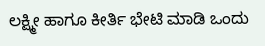ಲಕ್ಷ್ಮೀ ಹಾಗೂ ಕೀರ್ತಿ ಭೇಟಿ ಮಾಡಿ ಒಂದು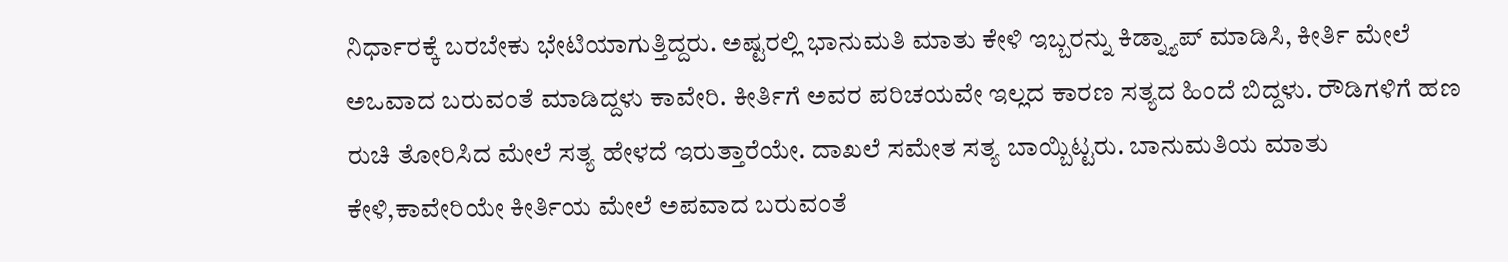ನಿರ್ಧಾರಕ್ಕೆ ಬರಬೇಕು ಭೇಟಿಯಾಗುತ್ತಿದ್ದರು. ಅಷ್ಟರಲ್ಲಿ ಭಾನುಮತಿ ಮಾತು ಕೇಳಿ ಇಬ್ಬರನ್ನು ಕಿಡ್ನ್ಯಾಪ್ ಮಾಡಿಸಿ, ಕೀರ್ತಿ ಮೇಲೆ ಅಒವಾದ ಬರುವಂತೆ ಮಾಡಿದ್ದಳು ಕಾವೇರಿ. ಕೀರ್ತಿಗೆ ಅವರ ಪರಿಚಯವೇ ಇಲ್ಲದ ಕಾರಣ ಸತ್ಯದ ಹಿಂದೆ ಬಿದ್ದಳು. ರೌಡಿಗಳಿಗೆ ಹಣ ರುಚಿ ತೋರಿಸಿದ ಮೇಲೆ ಸತ್ಯ ಹೇಳದೆ ಇರುತ್ತಾರೆಯೇ. ದಾಖಲೆ ಸಮೇತ ಸತ್ಯ ಬಾಯ್ಬಿಟ್ಟರು. ಬಾನುಮತಿಯ ಮಾತು ಕೇಳಿ,ಕಾವೇರಿಯೇ ಕೀರ್ತಿಯ ಮೇಲೆ ಅಪವಾದ ಬರುವಂತೆ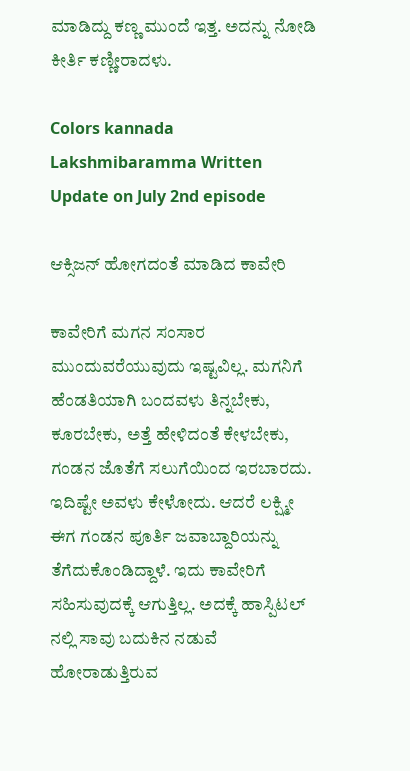ಮಾಡಿದ್ದು ಕಣ್ಣ ಮುಂದೆ ಇತ್ತ. ಅದನ್ನು ನೋಡಿ ಕೀರ್ತಿ ಕಣ್ಣೀರಾದಳು.

Colors kannada Lakshmibaramma Written Update on July 2nd episode

ಆಕ್ಸಿಜನ್ ಹೋಗದಂತೆ ಮಾಡಿದ ಕಾವೇರಿ

ಕಾವೇರಿಗೆ ಮಗನ ಸಂಸಾರ ಮುಂದುವರೆಯುವುದು ಇಷ್ಟವಿಲ್ಲ. ಮಗನಿಗೆ ಹೆಂಡತಿಯಾಗಿ ಬಂದವಳು ತಿನ್ನಬೇಕು, ಕೂರಬೇಕು, ಅತ್ತೆ ಹೇಳಿದಂತೆ ಕೇಳಬೇಕು, ಗಂಡನ ಜೊತೆಗೆ ಸಲುಗೆಯಿಂದ ಇರಬಾರದು. ಇದಿಷ್ಟೇ ಅವಳು ಕೇಳೋದು. ಆದರೆ ಲಕ್ಷ್ಮೀ ಈಗ ಗಂಡನ ಪೂರ್ತಿ ಜವಾಬ್ದಾರಿಯನ್ನು ತೆಗೆದುಕೊಂಡಿದ್ದಾಳೆ. ಇದು ಕಾವೇರಿಗೆ ಸಹಿಸುವುದಕ್ಕೆ ಆಗುತ್ತಿಲ್ಲ. ಅದಕ್ಕೆ ಹಾಸ್ಪಿಟಲ್ ನಲ್ಲಿ ಸಾವು ಬದುಕಿನ ನಡುವೆ ಹೋರಾಡುತ್ತಿರುವ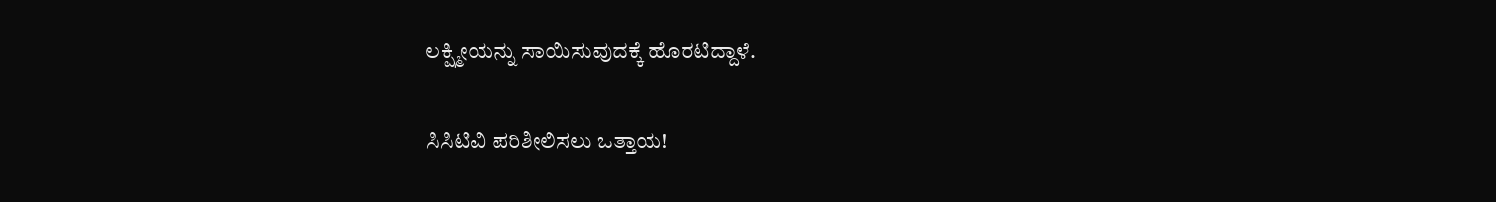ಲಕ್ಷ್ಮೀಯನ್ನು ಸಾಯಿಸುವುದಕ್ಕೆ ಹೊರಟಿದ್ದಾಳೆ.

ಸಿಸಿಟಿವಿ ಪರಿಶೀಲಿಸಲು ಒತ್ತಾಯ!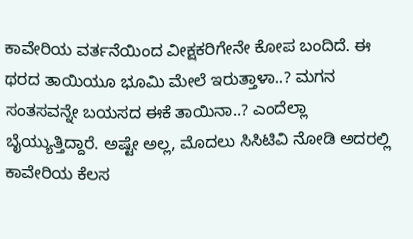ಕಾವೇರಿಯ ವರ್ತನೆಯಿಂದ ವೀಕ್ಷಕರಿಗೇನೇ ಕೋಪ ಬಂದಿದೆ. ಈ ಥರದ ತಾಯಿಯೂ ಭೂಮಿ‌ ಮೇಲೆ ಇರುತ್ತಾಳಾ..? ಮಗನ ಸಂತಸವನ್ನೇ ಬಯಸದ ಈಕೆ ತಾಯಿನಾ..? ಎಂದೆಲ್ಲಾ ಬೈಯ್ಯುತ್ತಿದ್ದಾರೆ. ಅಷ್ಟೇ ಅಲ್ಲ, ಮೊದಲು ಸಿಸಿಟಿವಿ ನೋಡಿ ಅದರಲ್ಲಿ ಕಾವೇರಿಯ ಕೆಲಸ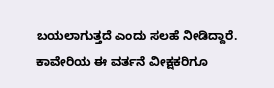ಬಯಲಾಗುತ್ತದೆ ಎಂದು ಸಲಹೆ ನೀಡಿದ್ದಾರೆ. ಕಾವೇರಿಯ ಈ ವರ್ತನೆ ವೀಕ್ಷಕರಿಗೂ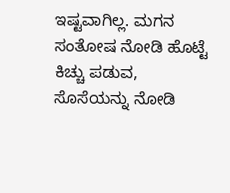ಇಷ್ಟವಾಗಿಲ್ಲ. ಮಗನ ಸಂತೋಷ ನೋಡಿ ಹೊಟ್ಟೆ ಕಿಚ್ಚು ಪಡುವ, ಸೊಸೆಯನ್ನು ನೋಡಿ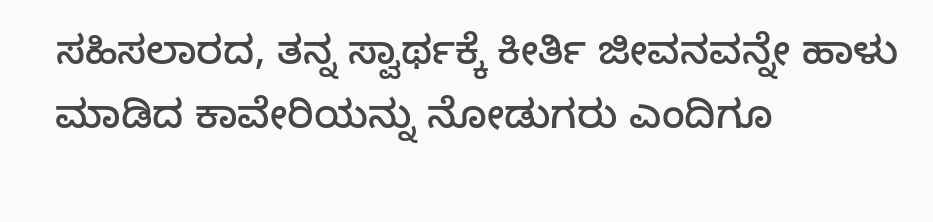ಸಹಿಸಲಾರದ, ತನ್ನ ಸ್ವಾರ್ಥಕ್ಕೆ ಕೀರ್ತಿ ಜೀವನವನ್ನೇ ಹಾಳು ಮಾಡಿದ ಕಾವೇರಿಯನ್ನು ನೋಡುಗರು ಎಂದಿಗೂ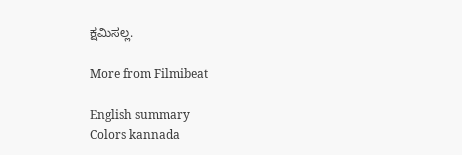ಕ್ಷಮಿಸಲ್ಲ.

More from Filmibeat

English summary
Colors kannada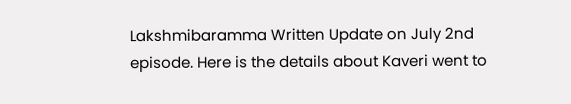Lakshmibaramma Written Update on July 2nd episode. Here is the details about Kaveri went to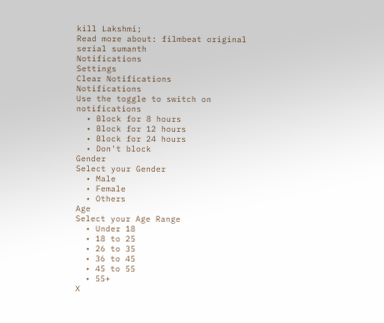kill Lakshmi;
Read more about: filmbeat original serial sumanth
Notifications
Settings
Clear Notifications
Notifications
Use the toggle to switch on notifications
  • Block for 8 hours
  • Block for 12 hours
  • Block for 24 hours
  • Don't block
Gender
Select your Gender
  • Male
  • Female
  • Others
Age
Select your Age Range
  • Under 18
  • 18 to 25
  • 26 to 35
  • 36 to 45
  • 45 to 55
  • 55+
X